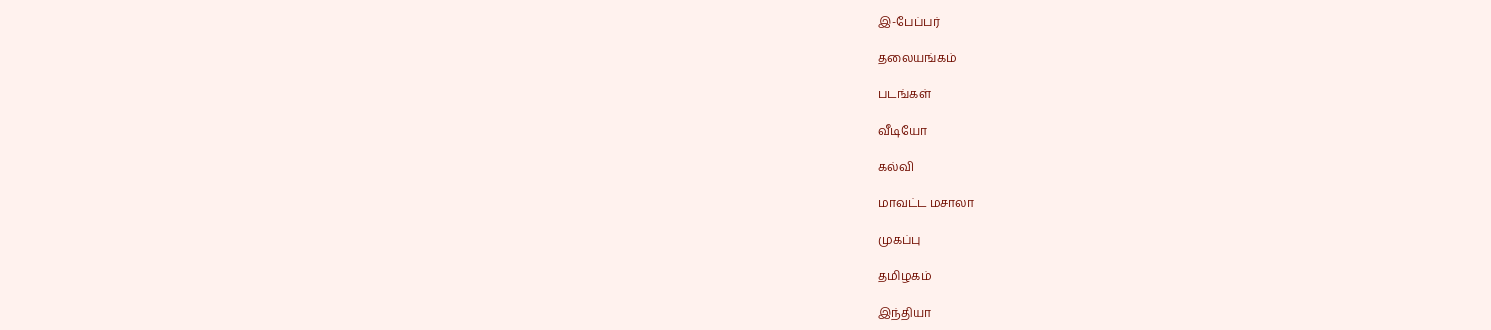இ-பேப்பர்

தலையங்கம்

படங்கள்

வீடியோ

கல்வி

மாவட்ட மசாலா

முகப்பு

தமிழகம்

இந்தியா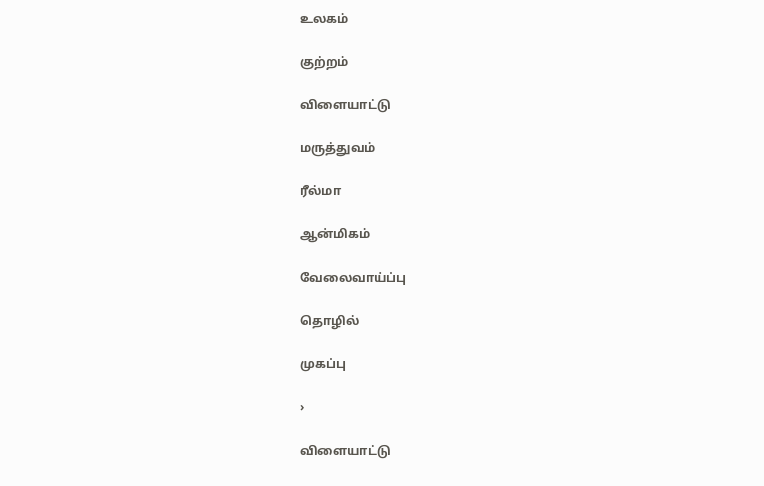உலகம்

குற்றம்

விளையாட்டு

மருத்துவம்

ரீல்மா

ஆன்மிகம்

வேலைவாய்ப்பு

தொழில்

முகப்பு

›

விளையாட்டு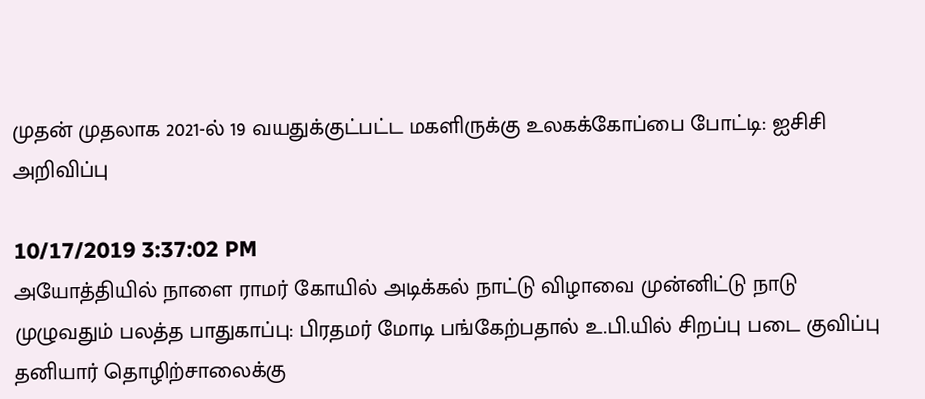முதன் முதலாக 2021-ல் 19 வயதுக்குட்பட்ட மகளிருக்கு உலகக்கோப்பை போட்டி: ஐசிசி அறிவிப்பு

10/17/2019 3:37:02 PM
அயோத்தியில் நாளை ராமர் கோயில் அடிக்கல் நாட்டு விழாவை முன்னிட்டு நாடு முழுவதும் பலத்த பாதுகாப்பு: பிரதமர் மோடி பங்கேற்பதால் உ.பி.யில் சிறப்பு படை குவிப்பு தனியார் தொழிற்சாலைக்கு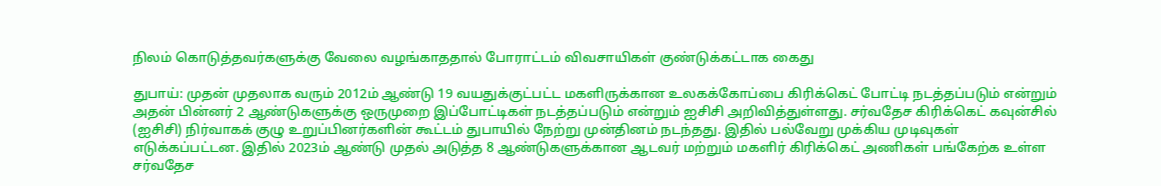நிலம் கொடுத்தவர்களுக்கு வேலை வழங்காததால் போராட்டம் விவசாயிகள் குண்டுக்கட்டாக கைது

துபாய்: முதன் முதலாக வரும் 2012ம் ஆண்டு 19 வயதுக்குட்பட்ட மகளிருக்கான உலகக்கோப்பை கிரிக்கெட் போட்டி நடத்தப்படும் என்றும் அதன் பின்னர் 2 ஆண்டுகளுக்கு ஒருமுறை இப்போட்டிகள் நடத்தப்படும் என்றும் ஐசிசி அறிவித்துள்ளது. சர்வதேச கிரிக்கெட் கவுன்சில் (ஐசிசி) நிர்வாகக் குழு உறுப்பினர்களின் கூட்டம் துபாயில் நேற்று முன்தினம் நடந்தது. இதில் பல்வேறு முக்கிய முடிவுகள் எடுக்கப்பட்டன. இதில் 2023ம் ஆண்டு முதல் அடுத்த 8 ஆண்டுகளுக்கான ஆடவர் மற்றும் மகளிர் கிரிக்கெட் அணிகள் பங்கேற்க உள்ள சர்வதேச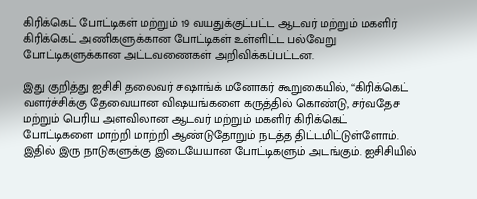கிரிக்கெட் போட்டிகள் மற்றும் 19 வயதுக்குட்பட்ட ஆடவர் மற்றும் மகளிர் கிரிக்கெட் அணிகளுக்கான போட்டிகள் உள்ளிட்ட பல்வேறு போட்டிகளுக்கான அட்டவணைகள் அறிவிக்கப்பட்டன.

இது குறித்து ஐசிசி தலைவர் சஷாங்க் மனோகர் கூறுகையில், ‘‘கிரிக்கெட் வளர்ச்சிக்கு தேவையான விஷயங்களை கருத்தில் கொண்டு, சர்வதேச மற்றும் பெரிய அளவிலான ஆடவர் மற்றும் மகளிர் கிரிக்கெட் போட்டிகளை மாற்றி மாற்றி ஆண்டுதோறும் நடத்த திட்டமிட்டுள்ளோம். இதில் இரு நாடுகளுக்கு இடையேயான போட்டிகளும் அடங்கும். ஐசிசியில்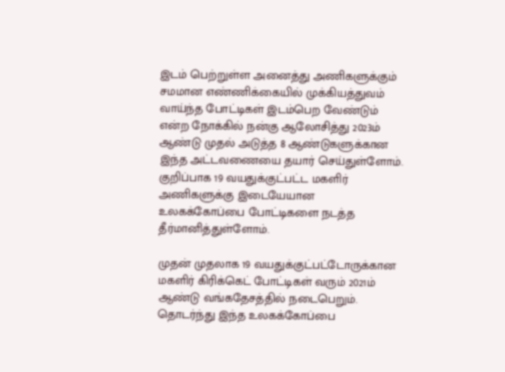இடம் பெற்றுள்ள அனைத்து அணிகளுக்கும் சமமான எண்ணிக்கையில் முக்கியத்துவம் வாய்ந்த போட்டிகள் இடம்பெற வேண்டும் என்ற நோக்கில் நன்கு ஆலோசித்து 2023ம் ஆண்டு முதல் அடுத்த 8 ஆண்டுகளுக்கான இந்த அட்டவணையை தயார் செய்துள்ளோம். குறிப்பாக 19 வயதுக்குட்பட்ட மகளிர் அணிகளுக்கு இடையேயான உலகக்கோப்பை போட்டிகளை நடத்த தீர்மானித்துள்ளோம்.

முதன் முதலாக 19 வயதுக்குட்பட்டோருக்கான மகளிர் கிரிக்கெட் போட்டிகள் வரும் 2021ம் ஆண்டு வங்கதேசத்தில் நடைபெறும். தொடர்ந்து இந்த உலகக்கோப்பை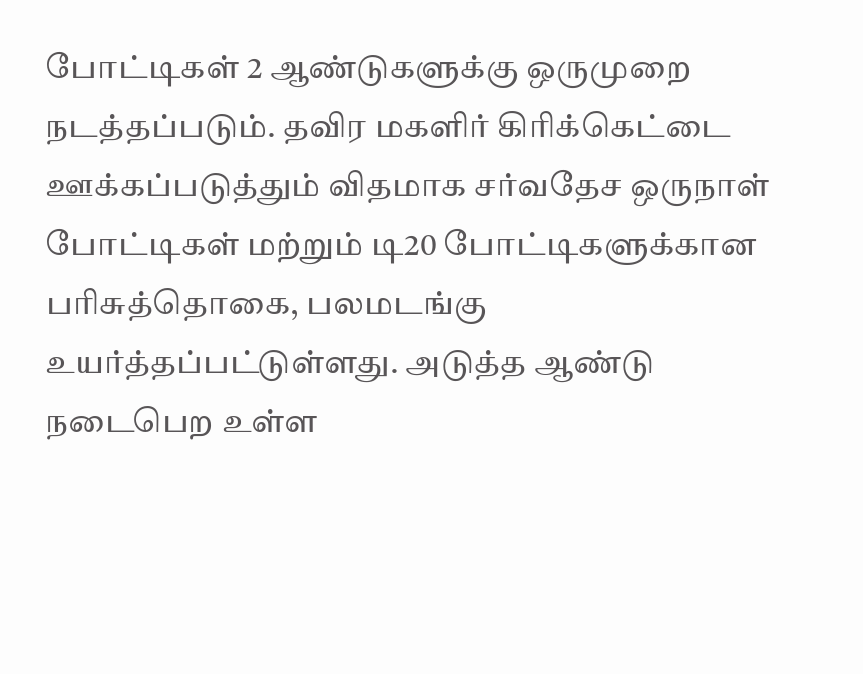போட்டிகள் 2 ஆண்டுகளுக்கு ஒருமுறை நடத்தப்படும். தவிர மகளிர் கிரிக்கெட்டை ஊக்கப்படுத்தும் விதமாக சர்வதேச ஒருநாள் போட்டிகள் மற்றும் டி20 போட்டிகளுக்கான பரிசுத்தொகை, பலமடங்கு உயர்த்தப்பட்டுள்ளது. அடுத்த ஆண்டு நடைபெற உள்ள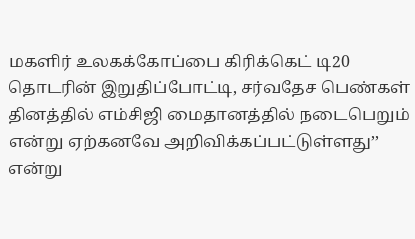மகளிர் உலகக்கோப்பை கிரிக்கெட் டி20 தொடரின் இறுதிப்போட்டி, சர்வதேச பெண்கள் தினத்தில் எம்சிஜி மைதானத்தில் நடைபெறும் என்று ஏற்கனவே அறிவிக்கப்பட்டுள்ளது’’ என்று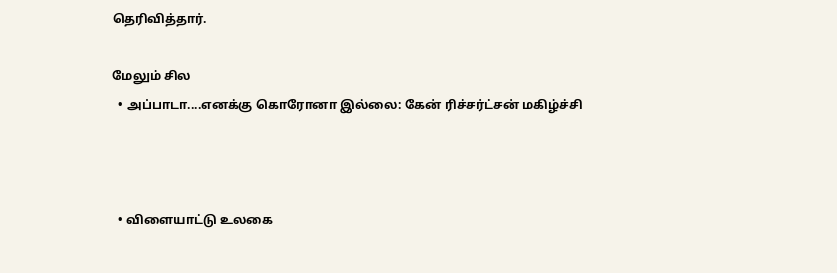தெரிவித்தார்.

மேலும் சில
  • அப்பாடா....எனக்கு கொரோனா இல்லை: கேன் ரிச்சர்ட்சன் மகிழ்ச்சி



  • விளையாட்டு உலகை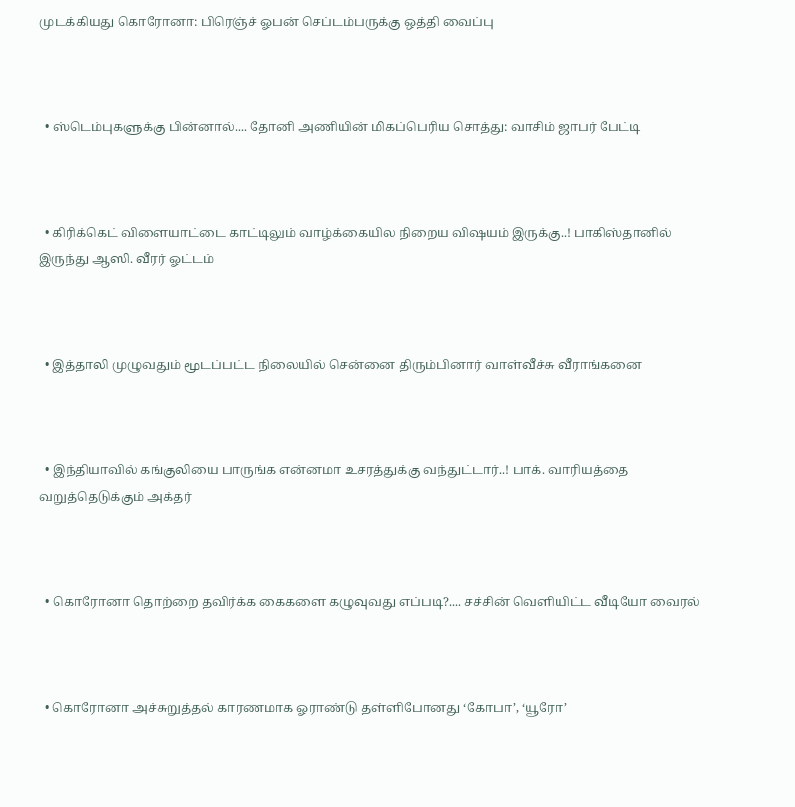முடக்கியது கொரோனா: பிரெஞ்ச் ஓபன் செப்டம்பருக்கு ஒத்தி வைப்பு



  • ஸ்டெம்புகளுக்கு பின்னால்.... தோனி அணியின் மிகப்பெரிய சொத்து: வாசிம் ஜாபர் பேட்டி



  • கிரிக்கெட் விளையாட்டை காட்டிலும் வாழ்க்கையில நிறைய விஷயம் இருக்கு..! பாகிஸ்தானில் இருந்து ஆஸி. வீரர் ஓட்டம்



  • இத்தாலி முழுவதும் மூடப்பட்ட நிலையில் சென்னை திரும்பினார் வாள்வீச்சு வீராங்கனை



  • இந்தியாவில் கங்குலியை பாருங்க என்னமா உசரத்துக்கு வந்துட்டார்..! பாக். வாரியத்தை வறுத்தெடுக்கும் அக்தர்



  • கொரோனா தொற்றை தவிர்க்க கைகளை கழுவுவது எப்படி?.... சச்சின் வெளியிட்ட வீடியோ வைரல்



  • கொரோனா அச்சுறுத்தல் காரணமாக ஓராண்டு தள்ளிபோனது ‘கோபா’, ‘யூரோ’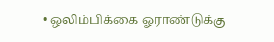• ஒலிம்பிக்கை ஓராண்டுக்கு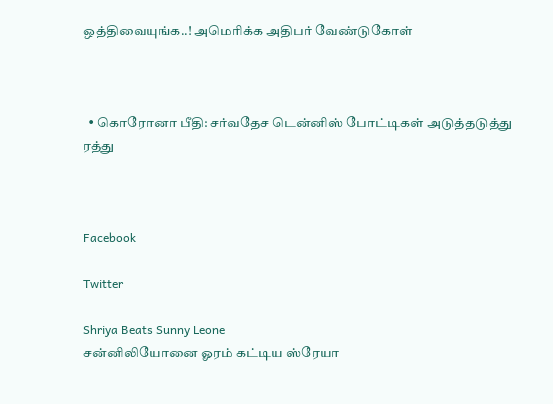ஒத்திவையுங்க..! அமெரிக்க அதிபர் வேண்டுகோள்



  • கொரோனா பீதி: சர்வதேச டென்னிஸ் போட்டிகள் அடுத்தடுத்து ரத்து



Facebook

Twitter

Shriya Beats Sunny Leone
சன்னிலியோனை ஓரம் கட்டிய ஸ்ரேயா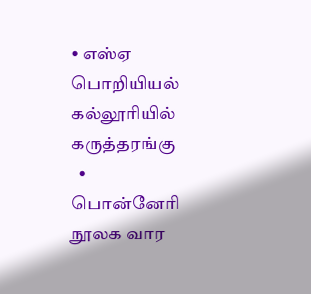• எஸ்ஏ பொறியியல் கல்லூரியில் கருத்தரங்கு
  • பொன்னேரி நூலக வார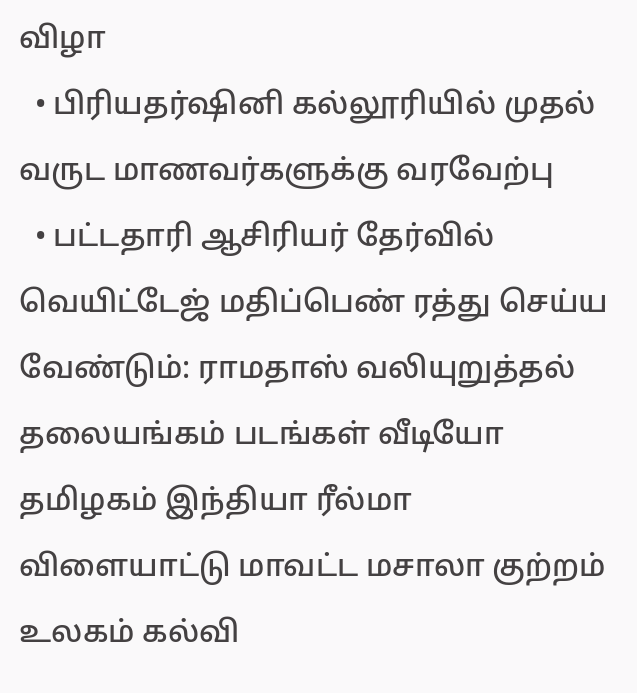விழா
  • பிரியதர்ஷினி கல்லூரியில் முதல் வருட மாணவர்களுக்கு வரவேற்பு
  • பட்டதாரி ஆசிரியர் தேர்வில் வெயிட்டேஜ் மதிப்பெண் ரத்து செய்ய வேண்டும்: ராமதாஸ் வலியுறுத்தல்
தலையங்கம் படங்கள் வீடியோ தமிழகம் இந்தியா ரீல்மா விளையாட்டு மாவட்ட மசாலா குற்றம் உலகம் கல்வி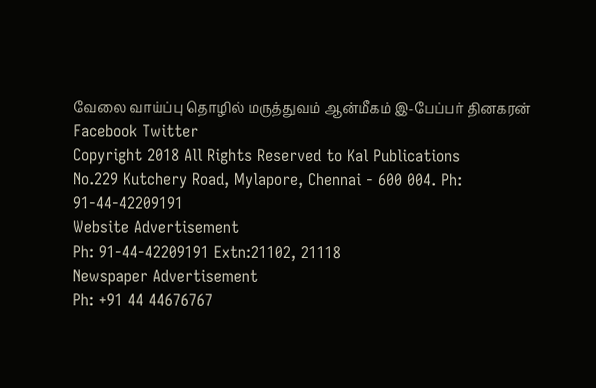வேலை வாய்ப்பு தொழில் மருத்துவம் ஆன்மீகம் இ-பேப்பர் தினகரன் Facebook Twitter
Copyright 2018 All Rights Reserved to Kal Publications
No.229 Kutchery Road, Mylapore, Chennai - 600 004. Ph: 91-44-42209191
Website Advertisement
Ph: 91-44-42209191 Extn:21102, 21118
Newspaper Advertisement
Ph: +91 44 44676767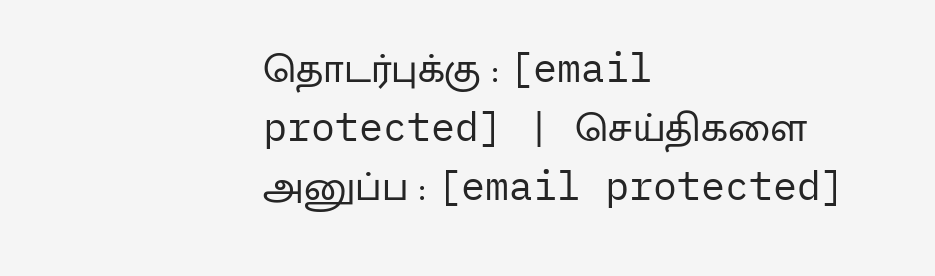தொடர்புக்கு : [email protected] | செய்திகளை அனுப்ப : [email protected]